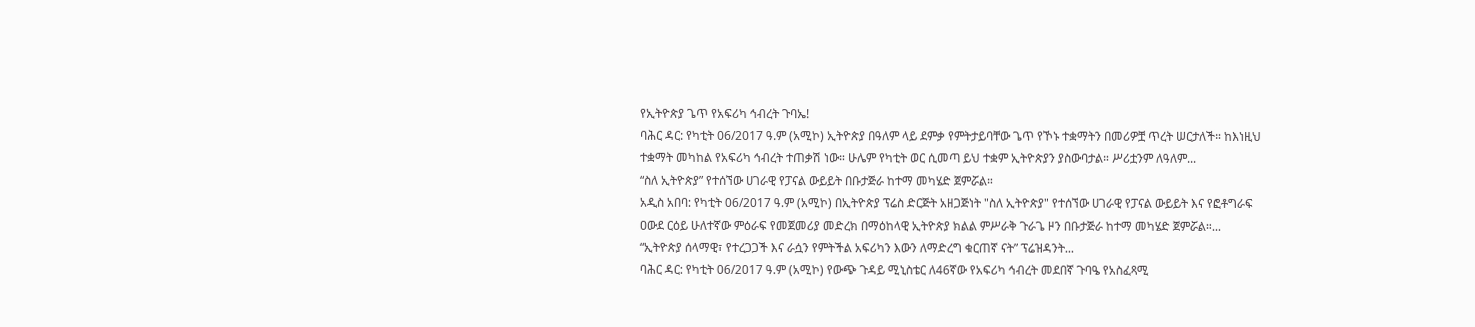የኢትዮጵያ ጌጥ የአፍሪካ ኅብረት ጉባኤ!
ባሕር ዳር: የካቲት 06/2017 ዓ.ም (አሚኮ) ኢትዮጵያ በዓለም ላይ ደምቃ የምትታይባቸው ጌጥ የኾኑ ተቋማትን በመሪዎቿ ጥረት ሠርታለች። ከእነዚህ ተቋማት መካከል የአፍሪካ ኅብረት ተጠቃሽ ነው። ሁሌም የካቲት ወር ሲመጣ ይህ ተቋም ኢትዮጵያን ያስውባታል። ሥሪቷንም ለዓለም...
“ስለ ኢትዮጵያ” የተሰኘው ሀገራዊ የፓናል ውይይት በቡታጅራ ከተማ መካሄድ ጀምሯል።
አዲስ አበባ: የካቲት 06/2017 ዓ.ም (አሚኮ) በኢትዮጵያ ፕሬስ ድርጅት አዘጋጅነት "ስለ ኢትዮጵያ" የተሰኘው ሀገራዊ የፓናል ውይይት እና የፎቶግራፍ ዐውደ ርዕይ ሁለተኛው ምዕራፍ የመጀመሪያ መድረክ በማዕከላዊ ኢትዮጵያ ክልል ምሥራቅ ጉራጌ ዞን በቡታጅራ ከተማ መካሄድ ጀምሯል።...
“ኢትዮጵያ ሰላማዊ፣ የተረጋጋች እና ራሷን የምትችል አፍሪካን እውን ለማድረግ ቁርጠኛ ናት” ፕሬዝዳንት...
ባሕር ዳር: የካቲት 06/2017 ዓ.ም (አሚኮ) የውጭ ጉዳይ ሚኒስቴር ለ46ኛው የአፍሪካ ኅብረት መደበኛ ጉባዔ የአስፈጻሚ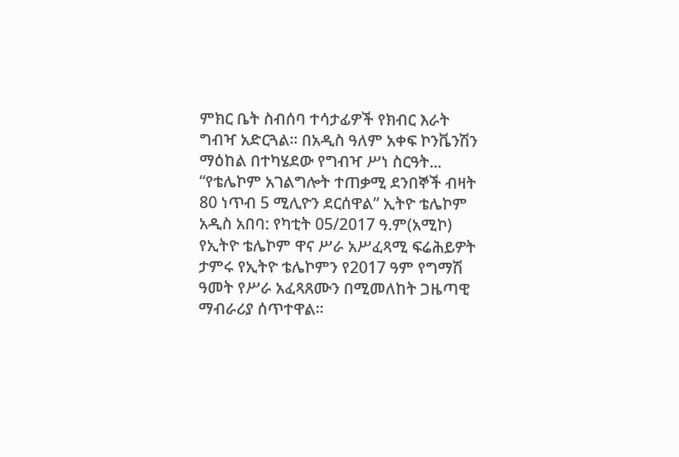ምክር ቤት ስብሰባ ተሳታፊዎች የክብር እራት ግብዣ አድርጓል። በአዲስ ዓለም አቀፍ ኮንቬንሽን ማዕከል በተካሄደው የግብዣ ሥነ ስርዓት...
“የቴሌኮም አገልግሎት ተጠቃሚ ደንበኞች ብዛት 80 ነጥብ 5 ሚሊዮን ደርሰዋል” ኢትዮ ቴሌኮም
አዲስ አበባ: የካቲት 05/2017 ዓ.ም(አሚኮ) የኢትዮ ቴሌኮም ዋና ሥራ አሥፈጻሚ ፍሬሕይዎት ታምሩ የኢትዮ ቴሌኮምን የ2017 ዓም የግማሽ ዓመት የሥራ አፈጻጸሙን በሚመለከት ጋዜጣዊ ማብራሪያ ሰጥተዋል።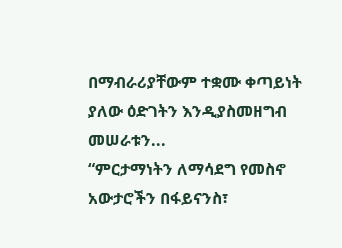በማብራሪያቸውም ተቋሙ ቀጣይነት ያለው ዕድገትን እንዲያስመዘግብ መሠራቱን...
“ምርታማነትን ለማሳደግ የመስኖ አውታሮችን በፋይናንስ፣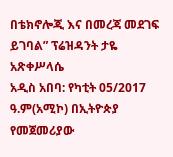በቴክኖሎጂ እና በመረጃ መደገፍ ይገባል” ፕሬዝዳንት ታዬ አጽቀሥላሴ
አዲስ አበባ: የካቲት 05/2017 ዓ.ም(አሚኮ) በኢትዮጵያ የመጀመሪያው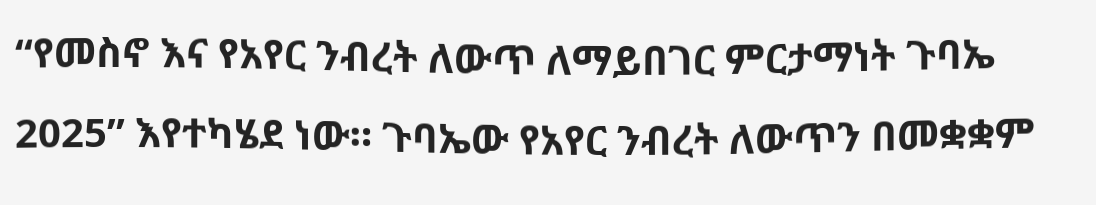“የመስኖ እና የአየር ንብረት ለውጥ ለማይበገር ምርታማነት ጉባኤ 2025” እየተካሄደ ነው። ጉባኤው የአየር ንብረት ለውጥን በመቋቋም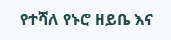የተሻለ የኑሮ ዘይቤ እና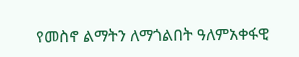የመስኖ ልማትን ለማጎልበት ዓለምአቀፋዊ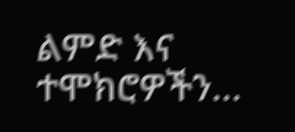ልምድ እና ተሞክሮዎችን...